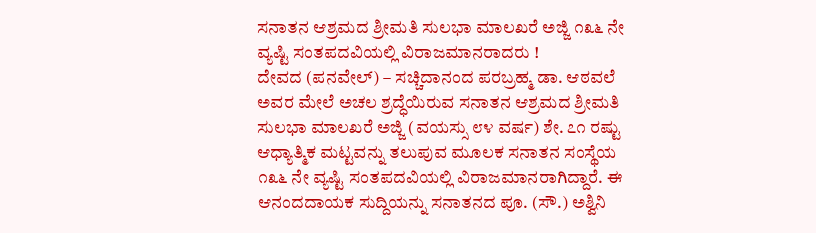ಸನಾತನ ಆಶ್ರಮದ ಶ್ರೀಮತಿ ಸುಲಭಾ ಮಾಲಖರೆ ಅಜ್ಜಿ ೧೩೬ ನೇ ವ್ಯಷ್ಟಿ ಸಂತಪದವಿಯಲ್ಲಿ ವಿರಾಜಮಾನರಾದರು !
ದೇವದ (ಪನವೇಲ್) – ಸಚ್ಚಿದಾನಂದ ಪರಬ್ರಹ್ಮ ಡಾ. ಆಠವಲೆ ಅವರ ಮೇಲೆ ಅಚಲ ಶ್ರದ್ಧೆಯಿರುವ ಸನಾತನ ಆಶ್ರಮದ ಶ್ರೀಮತಿ ಸುಲಭಾ ಮಾಲಖರೆ ಅಜ್ಜಿ (ವಯಸ್ಸು ೮೪ ವರ್ಷ) ಶೇ. ೭೧ ರಷ್ಟು ಆಧ್ಯಾತ್ಮಿಕ ಮಟ್ಟವನ್ನು ತಲುಪುವ ಮೂಲಕ ಸನಾತನ ಸಂಸ್ಥೆಯ ೧೩೬ ನೇ ವ್ಯಷ್ಟಿ ಸಂತಪದವಿಯಲ್ಲಿ ವಿರಾಜಮಾನರಾಗಿದ್ದಾರೆ. ಈ ಆನಂದದಾಯಕ ಸುದ್ದಿಯನ್ನು ಸನಾತನದ ಪೂ. (ಸೌ.) ಅಶ್ವಿನಿ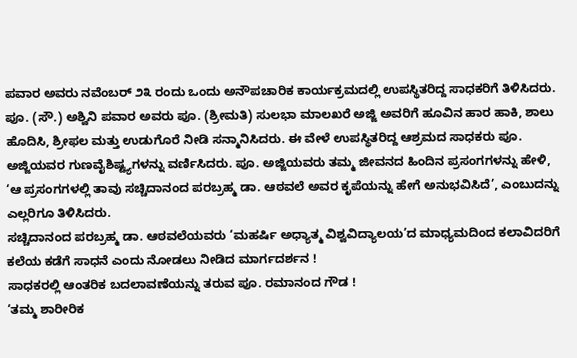ಪವಾರ ಅವರು ನವೆಂಬರ್ ೨೩ ರಂದು ಒಂದು ಅನೌಪಚಾರಿಕ ಕಾರ್ಯಕ್ರಮದಲ್ಲಿ ಉಪಸ್ಥಿತರಿದ್ದ ಸಾಧಕರಿಗೆ ತಿಳಿಸಿದರು. ಪೂ. (ಸೌ.) ಅಶ್ವಿನಿ ಪವಾರ ಅವರು ಪೂ. (ಶ್ರೀಮತಿ) ಸುಲಭಾ ಮಾಲಖರೆ ಅಜ್ಜಿ ಅವರಿಗೆ ಹೂವಿನ ಹಾರ ಹಾಕಿ, ಶಾಲು ಹೊದಿಸಿ, ಶ್ರೀಫಲ ಮತ್ತು ಉಡುಗೊರೆ ನೀಡಿ ಸನ್ಮಾನಿಸಿದರು. ಈ ವೇಳೆ ಉಪಸ್ಥಿತರಿದ್ದ ಆಶ್ರಮದ ಸಾಧಕರು ಪೂ. ಅಜ್ಜಿಯವರ ಗುಣವೈಶಿಷ್ಟ್ಯಗಳನ್ನು ವರ್ಣಿಸಿದರು. ಪೂ. ಅಜ್ಜಿಯವರು ತಮ್ಮ ಜೀವನದ ಹಿಂದಿನ ಪ್ರಸಂಗಗಳನ್ನು ಹೇಳಿ, ‘ಆ ಪ್ರಸಂಗಗಳಲ್ಲಿ ತಾವು ಸಚ್ಚಿದಾನಂದ ಪರಬ್ರಹ್ಮ ಡಾ. ಆಠವಲೆ ಅವರ ಕೃಪೆಯನ್ನು ಹೇಗೆ ಅನುಭವಿಸಿದೆ’, ಎಂಬುದನ್ನು ಎಲ್ಲರಿಗೂ ತಿಳಿಸಿದರು.
ಸಚ್ಚಿದಾನಂದ ಪರಬ್ರಹ್ಮ ಡಾ. ಆಠವಲೆಯವರು ‘ಮಹರ್ಷಿ ಅಧ್ಯಾತ್ಮ ವಿಶ್ವವಿದ್ಯಾಲಯ’ದ ಮಾಧ್ಯಮದಿಂದ ಕಲಾವಿದರಿಗೆ ಕಲೆಯ ಕಡೆಗೆ ಸಾಧನೆ ಎಂದು ನೋಡಲು ನೀಡಿದ ಮಾರ್ಗದರ್ಶನ !
ಸಾಧಕರಲ್ಲಿ ಆಂತರಿಕ ಬದಲಾವಣೆಯನ್ನು ತರುವ ಪೂ. ರಮಾನಂದ ಗೌಡ !
‘ತಮ್ಮ ಶಾರೀರಿಕ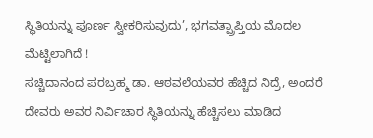ಸ್ಥಿತಿಯನ್ನು ಪೂರ್ಣ ಸ್ವೀಕರಿಸುವುದು’, ಭಗವತ್ಪ್ರಾಪ್ತಿಯ ಮೊದಲ ಮೆಟ್ಟಿಲಾಗಿದೆ !
ಸಚ್ಚಿದಾನಂದ ಪರಬ್ರಹ್ಮ ಡಾ. ಆಠವಲೆಯವರ ಹೆಚ್ಚಿದ ನಿದ್ರೆ, ಅಂದರೆ ದೇವರು ಅವರ ನಿರ್ವಿಚಾರ ಸ್ಥಿತಿಯನ್ನು ಹೆಚ್ಚಿಸಲು ಮಾಡಿದ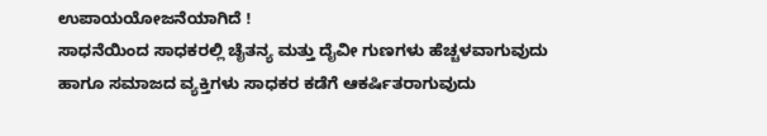ಉಪಾಯಯೋಜನೆಯಾಗಿದೆ !
ಸಾಧನೆಯಿಂದ ಸಾಧಕರಲ್ಲಿ ಚೈತನ್ಯ ಮತ್ತು ದೈವೀ ಗುಣಗಳು ಹೆಚ್ಚಳವಾಗುವುದು ಹಾಗೂ ಸಮಾಜದ ವ್ಯಕ್ತಿಗಳು ಸಾಧಕರ ಕಡೆಗೆ ಆಕರ್ಷಿತರಾಗುವುದು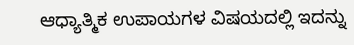ಆಧ್ಯಾತ್ಮಿಕ ಉಪಾಯಗಳ ವಿಷಯದಲ್ಲಿ ಇದನ್ನು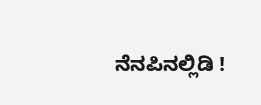ನೆನಪಿನಲ್ಲಿಡಿ !